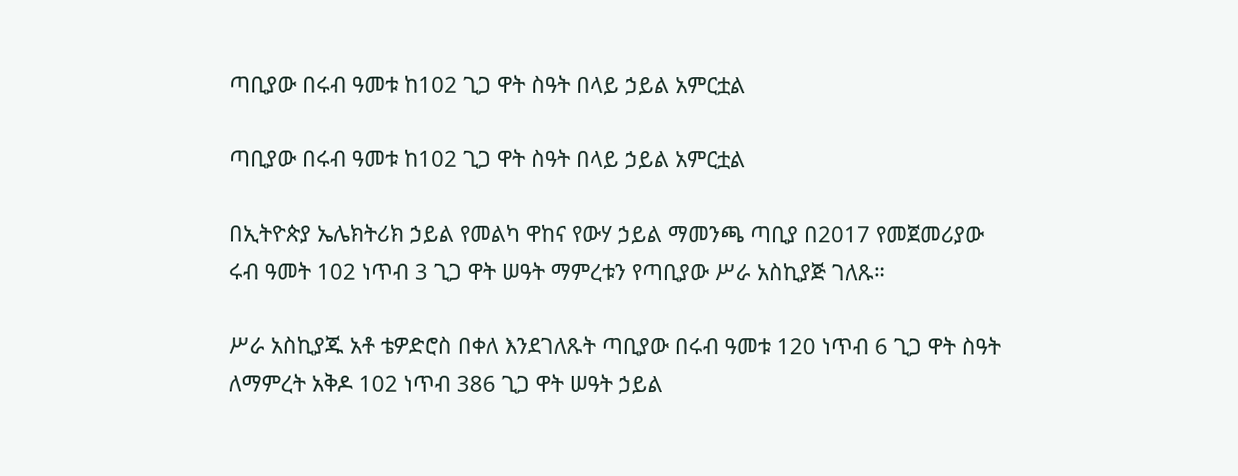ጣቢያው በሩብ ዓመቱ ከ102 ጊጋ ዋት ስዓት በላይ ኃይል አምርቷል

ጣቢያው በሩብ ዓመቱ ከ102 ጊጋ ዋት ስዓት በላይ ኃይል አምርቷል

በኢትዮጵያ ኤሌክትሪክ ኃይል የመልካ ዋከና የውሃ ኃይል ማመንጫ ጣቢያ በ2017 የመጀመሪያው ሩብ ዓመት 102 ነጥብ 3 ጊጋ ዋት ሠዓት ማምረቱን የጣቢያው ሥራ አስኪያጅ ገለጹ።

ሥራ አስኪያጁ አቶ ቴዎድሮስ በቀለ እንደገለጹት ጣቢያው በሩብ ዓመቱ 120 ነጥብ 6 ጊጋ ዋት ስዓት ለማምረት አቅዶ 102 ነጥብ 386 ጊጋ ዋት ሠዓት ኃይል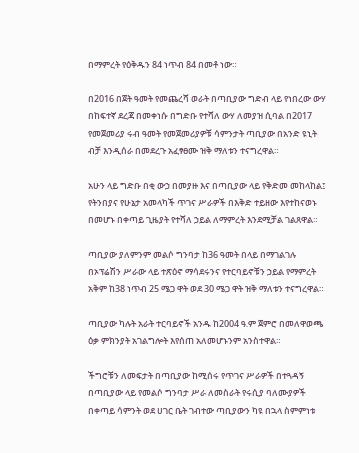በማምረት የዕቅዱን 84 ነጥብ 84 በመቶ ነው።

በ2016 በጀት ዓመት የመጨረሻ ወራት በጣቢያው ግድብ ላይ የነበረው ውሃ በከፍተኛ ደረጃ በመቀነሱ በግድቡ የተሻለ ውሃ ለመያዝ ሲባል በ2017 የመጀመሪያ ሩብ ዓመት የመጀመሪያዎቹ ሳምንታት ጣቢያው በአንድ ዩኒት ብቻ እንዲሰራ በመደረጉ አፈፃፀሙ ዝቅ ማለቱን ተናግረዋል።

አሁን ላይ ግድቡ በቂ ውኃ በመያዙ እና በጣቢያው ላይ የቅድመ መከላከል፤ የትንበያና የሁኔታ አመላካች ጥገና ሥራዎች በእቅድ ተይዘው እየተከናወኑ በመሆኑ በቀጣይ ጊዜያት የተሻለ ኃይል ለማምረት እንደሚቻል ገልጸዋል።

ጣቢያው ያለምንም መልሶ ግንባታ ከ36 ዓመት በላይ በማገልገሉ በኦፕሬሽን ሥራው ላይ ተጽዕኖ ማሳደሩንና የተርባይኖቹን ኃይል የማምረት አቅም ከ38 ነጥብ 25 ሜጋ ዋት ወደ 30 ሜጋ ዋት ዝቅ ማለቱን ተናግረዋል።

ጣቢያው ካሉት አራት ተርባይኖች አንዱ ከ2004 ዓ.ም ጀምሮ በመለዋወጫ ዕቃ ምክንያት አገልግሎት እየሰጠ አለመሆኑንም አንስተዋል።

ችግሮቹን ለመፍታት በጣቢያው ከሚሰሩ የጥገና ሥራዎች በተጓዳኝ በጣቢያው ላይ የመልሶ ግንባታ ሥራ ለመስራት የሩሲያ ባለሙያዎች በቀጣይ ሳምንት ወደ ሀገር ቤት ገብተው ጣቢያውን ካዩ በኋላ ስምምነቱ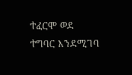ተፈርሞ ወደ ተግባር እንደሚገባ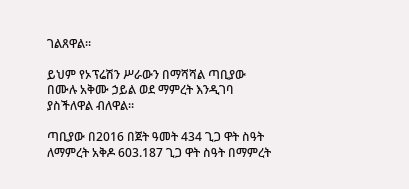ገልጸዋል።

ይህም የኦፕሬሽን ሥራውን በማሻሻል ጣቢያው በሙሉ አቅሙ ኃይል ወደ ማምረት እንዲገባ ያስችለዋል ብለዋል።

ጣቢያው በ2016 በጀት ዓመት 434 ጊጋ ዋት ስዓት ለማምረት አቅዶ 603.187 ጊጋ ዋት ስዓት በማምረት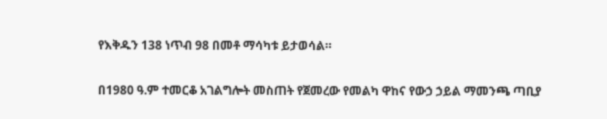የእቅዱን 138 ነጥብ 98 በመቶ ማሳካቱ ይታወሳል።

በ1980 ዓ.ም ተመርቆ አገልግሎት መስጠት የጀመረው የመልካ ዋከና የውኃ ኃይል ማመንጫ ጣቢያ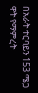በአራት ተርባይን 153 ሜጋ ዋት የማምረት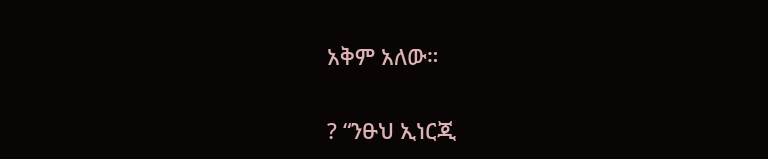አቅም አለው።

? “ንፁህ ኢነርጂ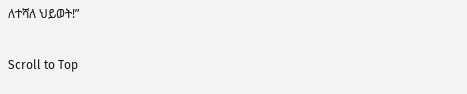ለተሻለ ህይወት!”

Scroll to Top